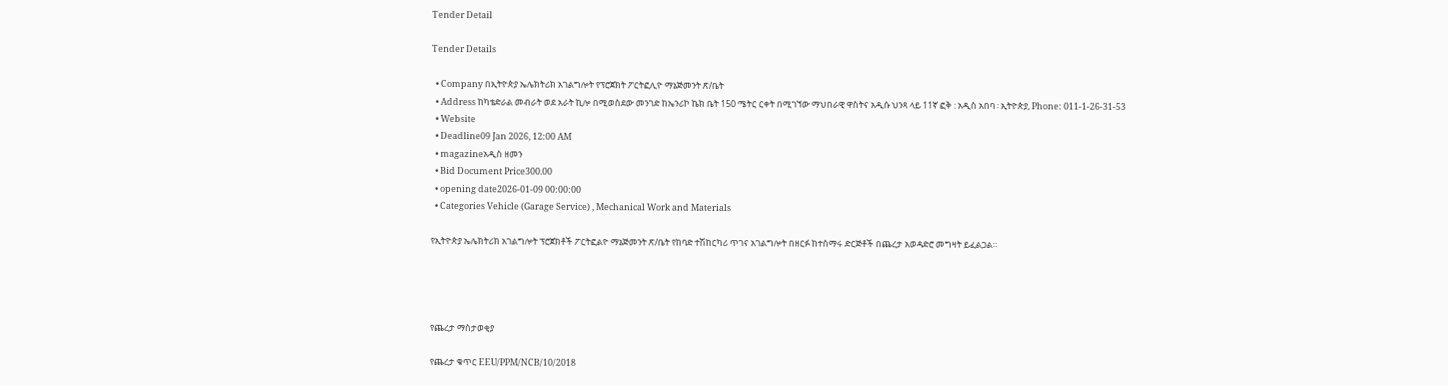Tender Detail

Tender Details

  • Company በኢትዮጵያ ኤሌክትሪክ አገልግሎት የፕሮጀክት ፖርትፎሊዮ ማኔጅመንት ጽ/ቤት
  • Address ከካቴድራል መብራት ወደ አራት ኪሎ በሚወስደው መንገድ ከኤንሪኮ ኬክ ቤት 150 ሜትር ርቀት በሚገኘው ማህበራዊ ዋስትና አዲሱ ህንጻ ላይ 11ኛ ፎቅ : አዲስ አበባ ፡ ኢትዮጵያ, Phone: 011-1-26-31-53
  • Website
  • Deadline09 Jan 2026, 12:00 AM
  • magazineአዲስ ዘመን
  • Bid Document Price300.00
  • opening date2026-01-09 00:00:00
  • Categories Vehicle (Garage Service) , Mechanical Work and Materials

የኢትዮጵያ ኤሌክትሪክ አገልግሎት ፕሮጀክቶች ፖርትፎልዮ ማኔጅመንት ጽ/ቤት የከባድ ተሽከርካሪ ጥገና አገልግሎት በዘርፉ ከተሰማሩ ድርጅቶች በጨረታ አወዳድሮ መግዛት ይፈልጋል።




የጨረታ ማስታወቂያ

የጨረታ ቁጥር EEU/PPM/NCB/10/2018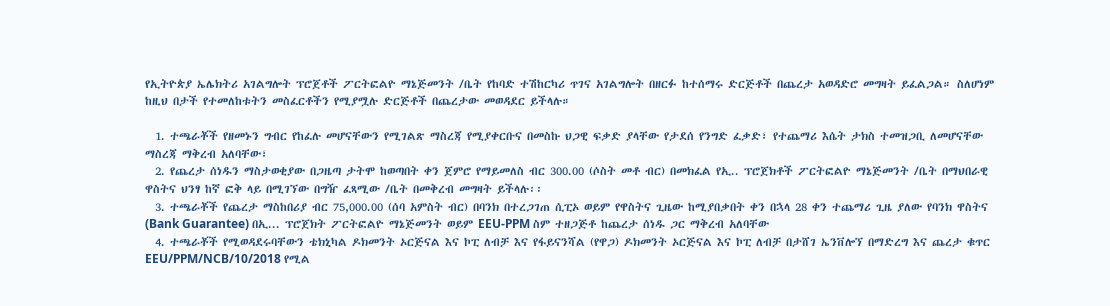የኢትዮጵያ ኤሌክትሪ አገልግሎት ፕሮጀቶች ፖርትፎልዮ ማኔጅመንት /ቤት የከባድ ተሽከርካሪ ጥገና አገልግሎት በዘርፉ ከተሰማሩ ድርጅቶች በጨረታ አወዳድሮ መግዛት ይፈልጋል። ስለሆነም ከዚህ በታች የተመለከቱትን መስፈርቶችን የሚያሟሉ ድርጅቶች በጨረታው መወዳደር ይችላሉ።

  1. ተጫራቾች የዘመኑን ግብር የከፈሉ መሆናቸውን የሚገልጽ ማስረጃ የሚያቀርቡና በመስኩ ህጋዊ ፍቃድ ያላቸው የታደሰ የንግድ ፈቃድ፣ የተጨማሪ እሴት ታክስ ተመዝጋቢ ለመሆናቸው ማስረጃ ማቅረብ አለባቸው፣
  2. የጨረታ ሰነዱን ማስታወቂያው በጋዜጣ ታትሞ ከወጣበት ቀን ጀምሮ የማይመለስ ብር 300.00 (ሶስት መቶ ብር) በመክፈል የኢ.. ፕሮጀክቶች ፖርትፎልዮ ማኔጅመንት /ቤት በማህበራዊ ዋስትና ህንፃ ከኛ ፎቅ ላይ በሚገኘው በግዥ ፈጻሚው /ቤት በመቅረብ መግዛት ይችላሉ፡፡
  3. ተጫራቾች የጨረታ ማስከበሪያ ብር 75,000.00 (ሰባ አምስት ብር) በባንክ በተረጋገጠ ሲፒኦ ወይም የዋስትና ጊዜው ከሚያበቃበት ቀን በኋላ 28 ቀን ተጨማሪ ጊዜ ያለው የባንክ ዋስትና (Bank Guarantee) በኢ... ፕሮጀክት ፖርትፎልዮ ማኔጅመንት ወይም EEU-PPM ስም ተዘጋጅቶ ከጨረታ ሰነዱ ጋር ማቅረብ አለባቸው
  4. ተጫራቾች የሚወዳደሩባቸውን ቴክኒካል ዶክመንት ኦርጅናል እና ኮፒ ለብቻ እና የፋይናንሻል (የዋጋ) ዶክመንት ኦርጅናል እና ኮፒ ለብቻ በታሸገ ኤንቨሎኘ በማድረግ እና ጨረታ ቁጥር EEU/PPM/NCB/10/2018 የሚል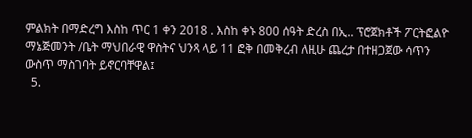ምልክት በማድረግ እስከ ጥር 1 ቀን 2018 . እስከ ቀኑ 800 ሰዓት ድረስ በኢ.. ፕሮጀክቶች ፖርትፎልዮ ማኔጅመንት /ቤት ማህበራዊ ዋስትና ህንጻ ላይ 11 ፎቅ በመቅረብ ለዚሁ ጨረታ በተዘጋጀው ሳጥን ውስጥ ማስገባት ይኖርባቸዋል፤
  5.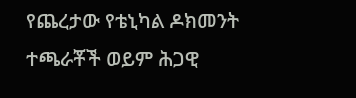የጨረታው የቴኒካል ዶክመንት ተጫራቾች ወይም ሕጋዊ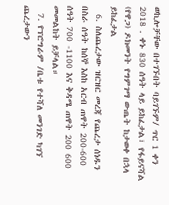ወኪሎቻቸው በተገኙበት ባይገኙም/ ጥር 1 ቀን 2018 . ቀኑ 830 ሰዓት ላይ ይከፈታል፣ የፋይናሻል (የዋጋ) ዶክመንት የግምገማ ውጤት ከታወቀ በኋላ ይከፈታል
  6. ስለጨረታው ዝርዝር መረጃ የጨረታ ሰነዱን በስራ ሰዓት ከሰኞ እስከ አርብ ጠዋት 200-600 ሰዓት 700 -1100 እና ቅዳሜ ጠዋት 200 600 መመልከት ይቻላል።
  7. የፕሮግራም /ቤቱ የተሻለ መንገድ ካገኘ ጨረታውን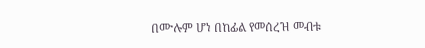በሙሉም ሆነ በከፊል የመሰረዝ መብቱ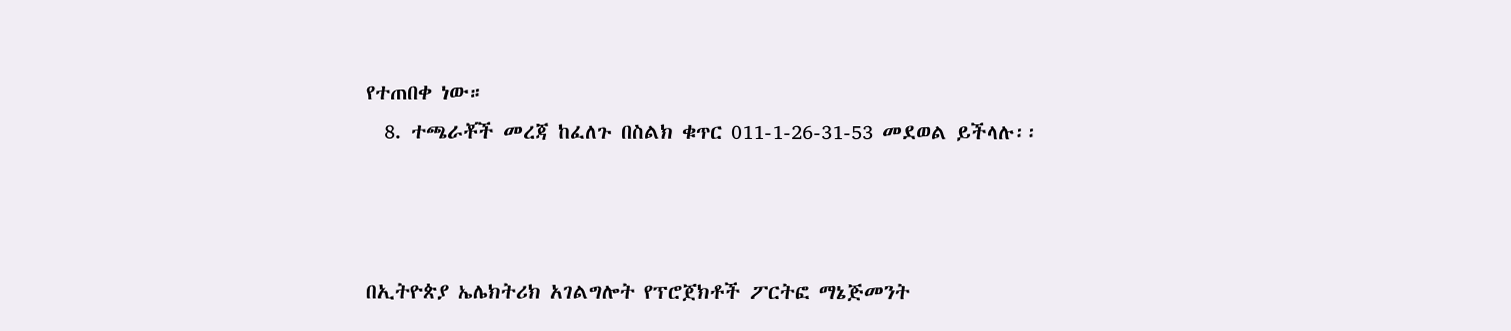የተጠበቀ ነው።
  8. ተጫራቾች መረጃ ከፈለጉ በስልክ ቁጥር 011-1-26-31-53 መደወል ይችላሉ፡፡



በኢትዮጵያ ኤሌክትሪክ አገልግሎት የፕሮጀክቶች ፖርትፎ ማኔጅመንት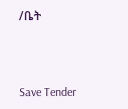/ቤት



Save Tender